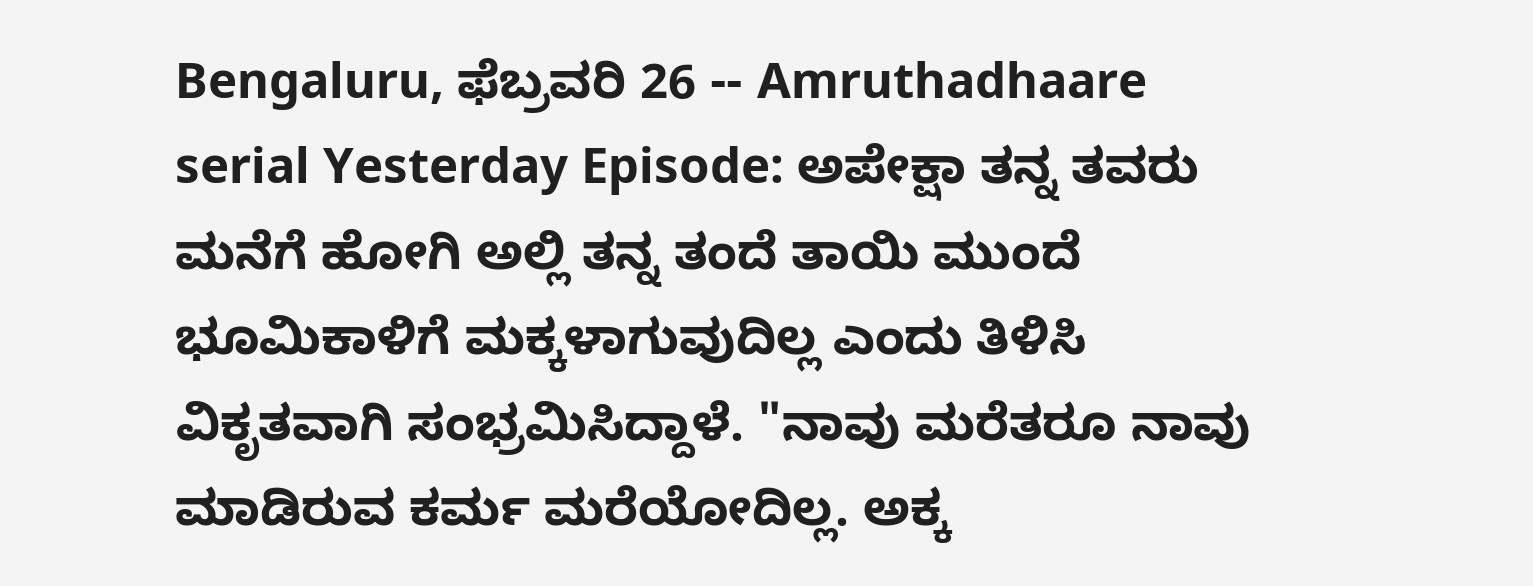Bengaluru, ಫೆಬ್ರವರಿ 26 -- Amruthadhaare serial Yesterday Episode: ಅಪೇಕ್ಷಾ ತನ್ನ ತವರು ಮನೆಗೆ ಹೋಗಿ ಅಲ್ಲಿ ತನ್ನ ತಂದೆ ತಾಯಿ ಮುಂದೆ ಭೂಮಿಕಾಳಿಗೆ ಮಕ್ಕಳಾಗುವುದಿಲ್ಲ ಎಂದು ತಿಳಿಸಿ ವಿಕೃತವಾಗಿ ಸಂಭ್ರಮಿಸಿದ್ದಾಳೆ. "ನಾವು ಮರೆತರೂ ನಾವು ಮಾಡಿರುವ ಕರ್ಮ ಮರೆಯೋದಿಲ್ಲ. ಅಕ್ಕ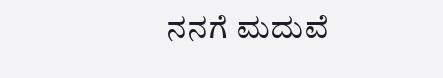ನನಗೆ ಮದುವೆ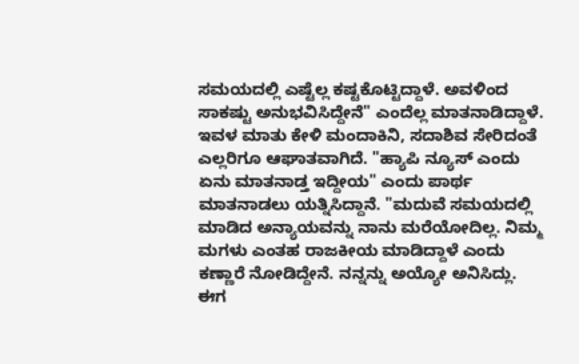ಸಮಯದಲ್ಲಿ ಎಷ್ಟೆಲ್ಲ ಕಷ್ಟಕೊಟ್ಟಿದ್ದಾಳೆ. ಅವಳಿಂದ ಸಾಕಷ್ಟು ಅನುಭವಿಸಿದ್ದೇನೆ" ಎಂದೆಲ್ಲ ಮಾತನಾಡಿದ್ದಾಳೆ. ಇವಳ ಮಾತು ಕೇಳಿ ಮಂದಾಕಿನಿ, ಸದಾಶಿವ ಸೇರಿದಂತೆ ಎಲ್ಲರಿಗೂ ಆಘಾತವಾಗಿದೆ. "ಹ್ಯಾಪಿ ನ್ಯೂಸ್ ಎಂದು ಏನು ಮಾತನಾಡ್ತ ಇದ್ದೀಯ" ಎಂದು ಪಾರ್ಥ ಮಾತನಾಡಲು ಯತ್ನಿಸಿದ್ದಾನೆ. "ಮದುವೆ ಸಮಯದಲ್ಲಿ ಮಾಡಿದ ಅನ್ಯಾಯವನ್ನು ನಾನು ಮರೆಯೋದಿಲ್ಲ. ನಿಮ್ಮ ಮಗಳು ಎಂತಹ ರಾಜಕೀಯ ಮಾಡಿದ್ದಾಳೆ ಎಂದು ಕಣ್ಣಾರೆ ನೋಡಿದ್ದೇನೆ. ನನ್ನನ್ನು ಅಯ್ಯೋ ಅನಿಸಿದ್ಲು. ಈಗ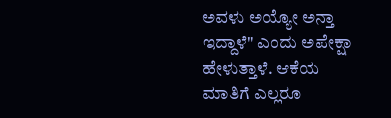ಅವಳು ಅಯ್ಯೋ ಅನ್ತಾ ಇದ್ದಾಳೆ" ಎಂದು ಅಪೇಕ್ಷಾ ಹೇಳುತ್ತಾಳೆ. ಆಕೆಯ ಮಾತಿಗೆ ಎಲ್ಲರೂ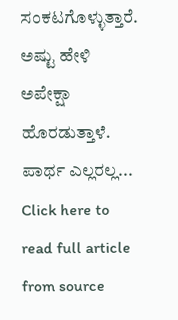ಸಂಕಟಗೊಳ್ಳುತ್ತಾರೆ. ಅಷ್ಟು ಹೇಳಿ ಅಪೇಕ್ಷಾ ಹೊರಡುತ್ತಾಳೆ. ಪಾರ್ಥ ಎಲ್ಲರಲ್ಲ...
Click here to read full article from source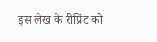इस लेख के रीप्रिंट को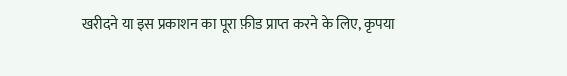खरीदने या इस प्रकाशन का पूरा फ़ीड प्राप्त करने के लिए, कृपया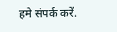हमे संपर्क करें.